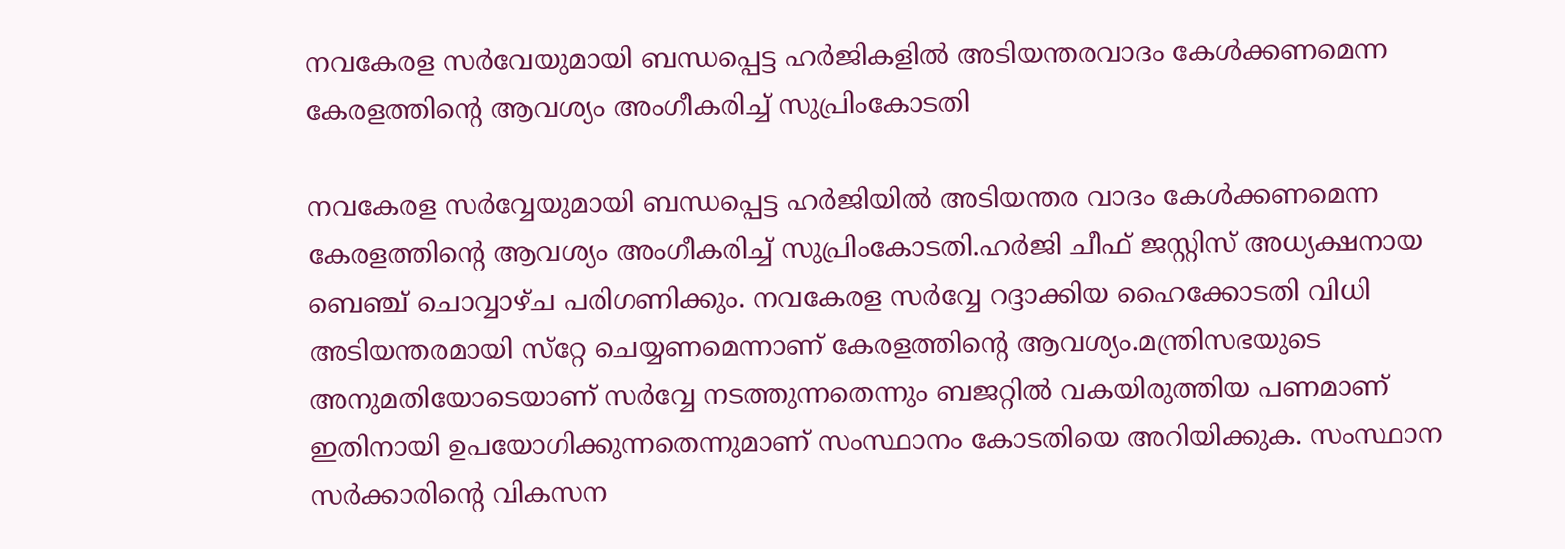നവകേരള സര്‍വേയുമായി ബന്ധപ്പെട്ട ഹര്‍ജികളില്‍ അടിയന്തരവാദം കേള്‍ക്കണമെന്ന കേരളത്തിന്റെ ആവശ്യം അംഗീകരിച്ച്‌ സുപ്രിംകോടതി

നവകേരള സര്‍വ്വേയുമായി ബന്ധപ്പെട്ട ഹര്‍ജിയില്‍ അടിയന്തര വാദം കേള്‍ക്കണമെന്ന കേരളത്തിന്റെ ആവശ്യം അംഗീകരിച്ച്‌ സുപ്രിംകോടതി.ഹര്‍ജി ചീഫ് ജസ്റ്റിസ് അധ്യക്ഷനായ ബെഞ്ച് ചൊവ്വാഴ്ച പരിഗണിക്കും. നവകേരള സര്‍വ്വേ റദ്ദാക്കിയ ഹൈക്കോടതി വിധി അടിയന്തരമായി സ്‌റ്റേ ചെയ്യണമെന്നാണ് കേരളത്തിന്റെ ആവശ്യം.മന്ത്രിസഭയുടെ അനുമതിയോടെയാണ് സര്‍വ്വേ നടത്തുന്നതെന്നും ബജറ്റില്‍ വകയിരുത്തിയ പണമാണ് ഇതിനായി ഉപയോഗിക്കുന്നതെന്നുമാണ് സംസ്ഥാനം കോടതിയെ അറിയിക്കുക. സംസ്ഥാന സര്‍ക്കാരിന്റെ വികസന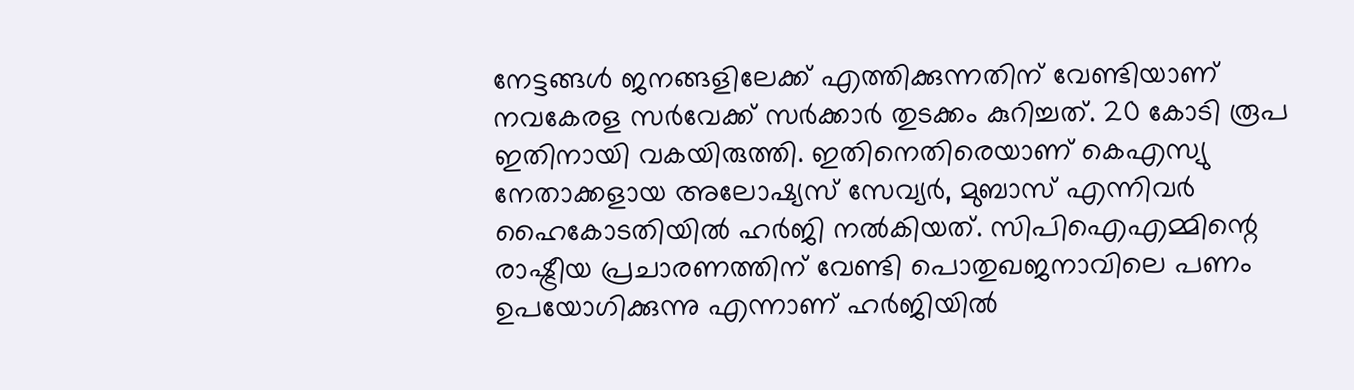നേട്ടങ്ങള്‍ ജനങ്ങളിലേക്ക് എത്തിക്കുന്നതിന് വേണ്ടിയാണ് നവകേരള സര്‍വേക്ക് സര്‍ക്കാര്‍ തുടക്കം കുറിച്ചത്. 20 കോടി രൂപ ഇതിനായി വകയിരുത്തി. ഇതിനെതിരെയാണ് കെഎസ്യു നേതാക്കളായ അലോഷ്യസ് സേവ്യര്‍, മുബാസ് എന്നിവര്‍ ഹൈകോടതിയില്‍ ഹര്‍ജി നല്‍കിയത്. സിപിഐഎമ്മിന്റെ രാഷ്ട്രീയ പ്രചാരണത്തിന് വേണ്ടി പൊതുഖജനാവിലെ പണം ഉപയോഗിക്കുന്നു എന്നാണ് ഹര്‍ജിയില്‍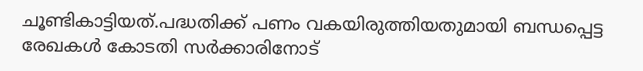ചൂണ്ടികാട്ടിയത്.പദ്ധതിക്ക് പണം വകയിരുത്തിയതുമായി ബന്ധപ്പെട്ട രേഖകള്‍ കോടതി സര്‍ക്കാരിനോട്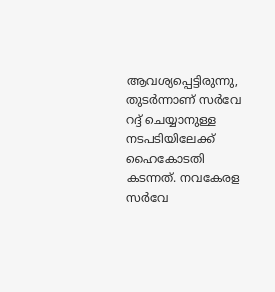ആവശ്യപ്പെട്ടിരുന്നു, തുടര്‍ന്നാണ് സര്‍വേ റദ്ദ് ചെയ്യാനുള്ള നടപടിയിലേക്ക് ഹൈകോടതി കടന്നത്. നവകേരള സര്‍വേ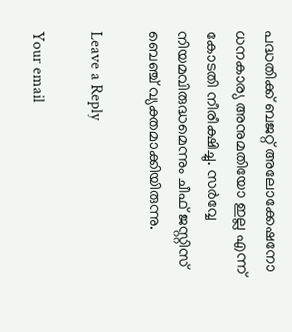പദ്ധതിക്ക് ബജറ്റ് അലോക്കേഷനോ ധനകാര്യ അനുമതിയോ ഇല്ല എന്ന് കോടതി നീരീക്ഷിച്ചു. സര്‍വ്വേ നിയമവിരുദ്ധമെന്നും ചീഫ് ജസ്റ്റിസ് ബെഞ്ച് വ്യക്തമാക്കിയിരുന്നു.

Leave a Reply

Your email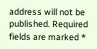address will not be published. Required fields are marked *